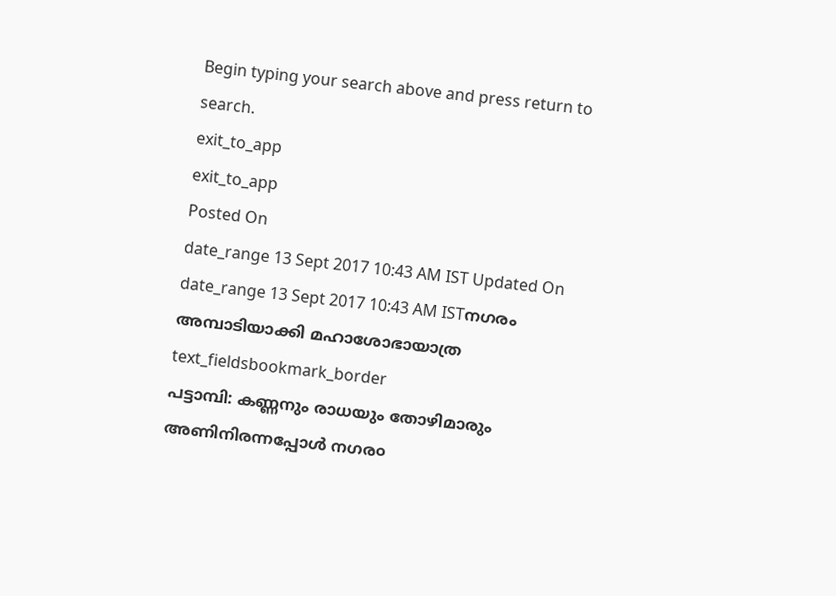Begin typing your search above and press return to search.
exit_to_app
exit_to_app
Posted On
date_range 13 Sept 2017 10:43 AM IST Updated On
date_range 13 Sept 2017 10:43 AM ISTനഗരം അമ്പാടിയാക്കി മഹാശോഭായാത്ര
text_fieldsbookmark_border
പട്ടാമ്പി: കണ്ണനും രാധയും തോഴിമാരും അണിനിരന്നപ്പോൾ നഗര൦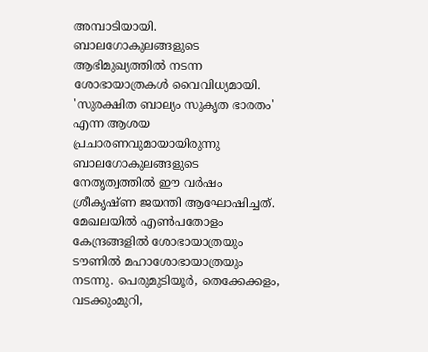അമ്പാടിയായി. ബാലഗോകുലങ്ങളുടെ ആഭിമുഖ്യത്തിൽ നടന്ന ശോഭായാത്രകൾ വൈവിധ്യമായി. 'സുരക്ഷിത ബാല്യം സുകൃത ഭാരതം' എന്ന ആശയ പ്രചാരണവുമായായിരുന്നു ബാലഗോകുലങ്ങളുടെ നേതൃത്വത്തിൽ ഈ വർഷം ശ്രീകൃഷ്ണ ജയന്തി ആഘോഷിച്ചത്. മേഖലയിൽ എൺപതോളം കേന്ദ്രങ്ങളിൽ ശോഭായാത്രയും ടൗണിൽ മഹാശോഭായാത്രയും നടന്നു. പെരുമുടിയൂർ, തെക്കേക്കളം, വടക്കുംമുറി,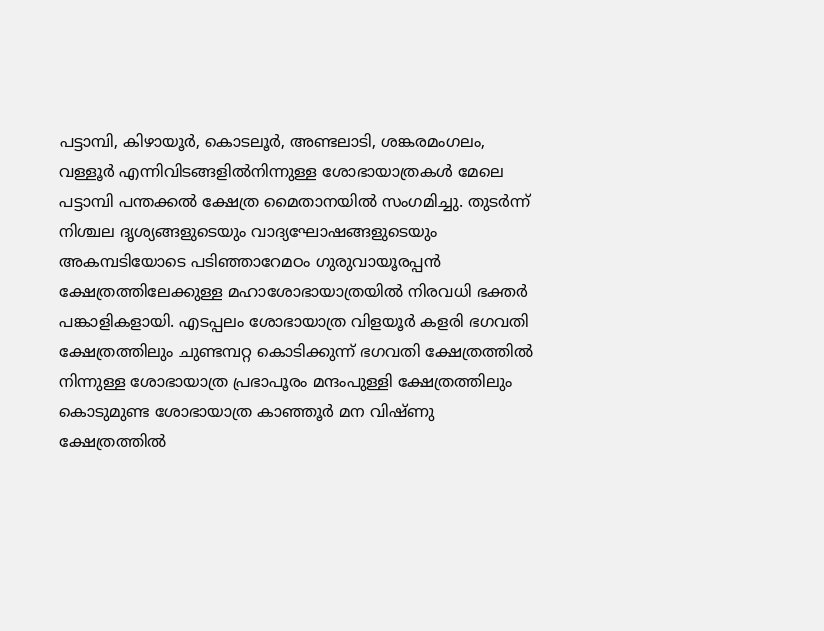പട്ടാമ്പി, കിഴായൂർ, കൊടലൂർ, അണ്ടലാടി, ശങ്കരമംഗലം, വള്ളൂർ എന്നിവിടങ്ങളിൽനിന്നുള്ള ശോഭായാത്രകൾ മേലെ പട്ടാമ്പി പന്തക്കൽ ക്ഷേത്ര മൈതാനയിൽ സംഗമിച്ചു. തുടർന്ന് നിശ്ചല ദൃശ്യങ്ങളുടെയും വാദ്യഘോഷങ്ങളുടെയും അകമ്പടിയോടെ പടിഞ്ഞാറേമഠം ഗുരുവായൂരപ്പൻ ക്ഷേത്രത്തിലേക്കുള്ള മഹാശോഭായാത്രയിൽ നിരവധി ഭക്തർ പങ്കാളികളായി. എടപ്പലം ശോഭായാത്ര വിളയൂർ കളരി ഭഗവതി ക്ഷേത്രത്തിലും ചുണ്ടമ്പറ്റ കൊടിക്കുന്ന് ഭഗവതി ക്ഷേത്രത്തിൽ നിന്നുള്ള ശോഭായാത്ര പ്രഭാപൂരം മന്ദംപുള്ളി ക്ഷേത്രത്തിലും കൊടുമുണ്ട ശോഭായാത്ര കാഞ്ഞൂർ മന വിഷ്ണു ക്ഷേത്രത്തിൽ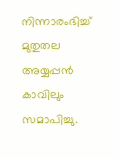നിന്നാരംഭിച്ച് മുതുതല അയ്യപ്പൻ കാവിലും സമാപിച്ചു.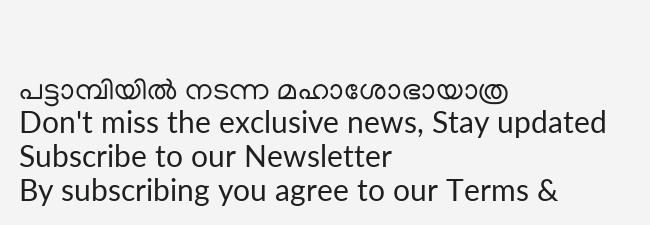പട്ടാമ്പിയിൽ നടന്ന മഹാശോഭായാത്ര
Don't miss the exclusive news, Stay updated
Subscribe to our Newsletter
By subscribing you agree to our Terms &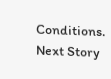Conditions.
Next Story